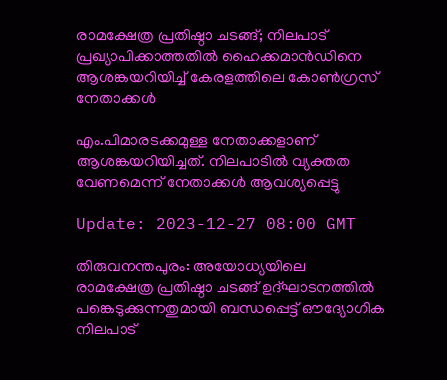രാമക്ഷേത്ര പ്രതിഷ്ഠാ ചടങ്ങ്; നിലപാട് പ്രഖ്യാപിക്കാത്തതിൽ ഹൈക്കമാൻഡിനെ ആശങ്കയറിയിച്ച് കേരളത്തിലെ കോൺഗ്രസ് നേതാക്കൾ

എം.പിമാരടക്കമുള്ള നേതാക്കളാണ് ആശങ്കയറിയിച്ചത്. നിലപാടിൽ വ്യക്തത വേണമെന്ന് നേതാക്കൾ ആവശ്യപ്പെട്ടു

Update: 2023-12-27 08:00 GMT

തിരുവനന്തപുരം: അയോധ്യയിലെ രാമക്ഷേത്ര പ്രതിഷ്ഠാ ചടങ്ങ് ഉദ്ഘാടനത്തിൽ പങ്കെടുക്കുന്നതുമായി ബന്ധപ്പെട്ട് ഔദ്യോഗിക നിലപാട്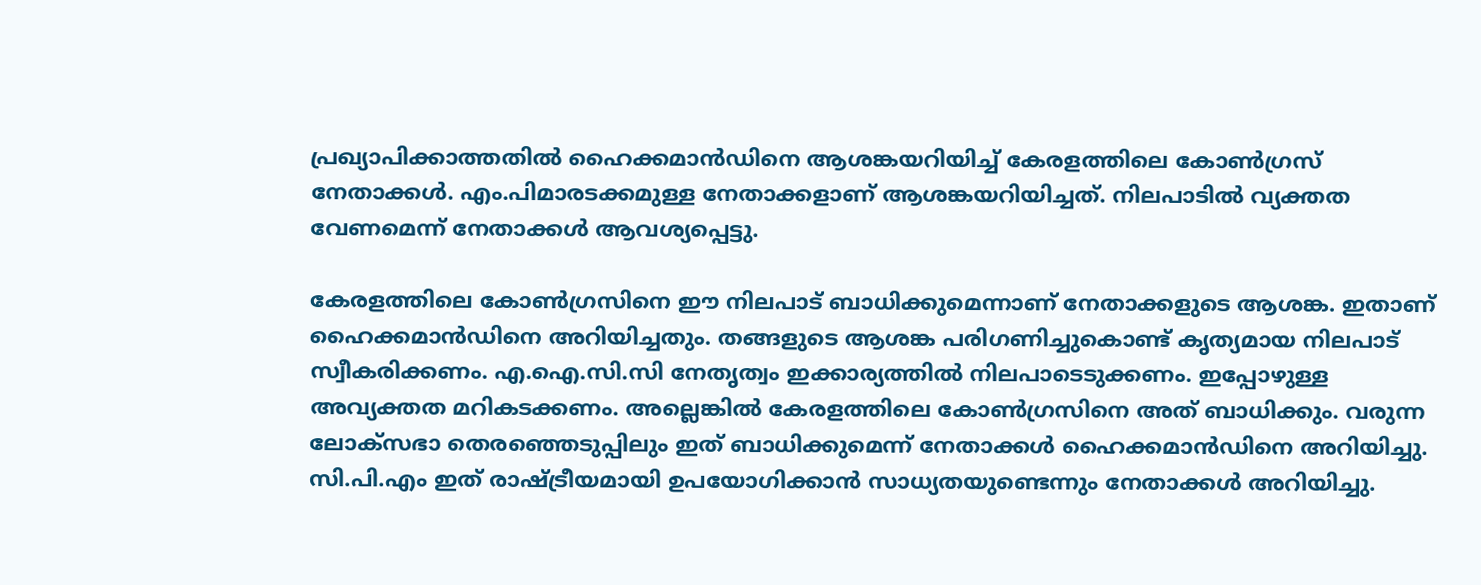പ്രഖ്യാപിക്കാത്തതിൽ ഹൈക്കമാൻഡിനെ ആശങ്കയറിയിച്ച് കേരളത്തിലെ കോൺഗ്രസ് നേതാക്കൾ. എം.പിമാരടക്കമുള്ള നേതാക്കളാണ് ആശങ്കയറിയിച്ചത്. നിലപാടിൽ വ്യക്തത വേണമെന്ന് നേതാക്കൾ ആവശ്യപ്പെട്ടു.

കേരളത്തിലെ കോൺഗ്രസിനെ ഈ നിലപാട് ബാധിക്കുമെന്നാണ് നേതാക്കളുടെ ആശങ്ക. ഇതാണ് ഹൈക്കമാൻഡിനെ അറിയിച്ചതും. തങ്ങളുടെ ആശങ്ക പരിഗണിച്ചുകൊണ്ട് കൃത്യമായ നിലപാട് സ്വീകരിക്കണം. എ.ഐ.സി.സി നേതൃത്വം ഇക്കാര്യത്തിൽ നിലപാടെടുക്കണം. ഇപ്പോഴുള്ള അവ്യക്തത മറികടക്കണം. അല്ലെങ്കിൽ കേരളത്തിലെ കോൺഗ്രസിനെ അത് ബാധിക്കും. വരുന്ന ലോക്സഭാ തെരഞ്ഞെടുപ്പിലും ഇത് ബാധിക്കുമെന്ന് നേതാക്കൾ ഹൈക്കമാൻഡിനെ അറിയിച്ചു. സി.പി.എം ഇത് രാഷ്ട്രീയമായി ഉപയോഗിക്കാൻ സാധ്യതയുണ്ടെന്നും നേതാക്കൾ അറിയിച്ചു.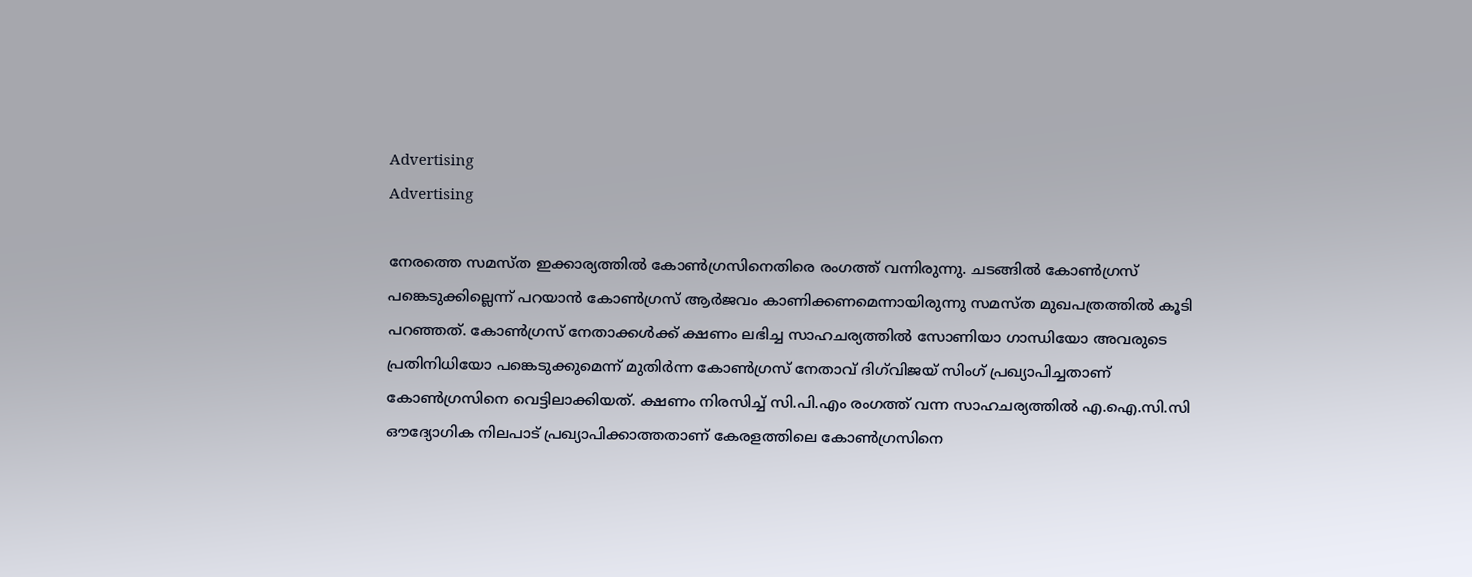Advertising
Advertising

നേരത്തെ സമസ്ത ഇക്കാര്യത്തിൽ കോൺഗ്രസിനെതിരെ രംഗത്ത് വന്നിരുന്നു. ചടങ്ങിൽ കോൺഗ്രസ് പങ്കെടുക്കില്ലെന്ന് പറയാൻ കോൺഗ്രസ് ആർജവം കാണിക്കണമെന്നായിരുന്നു സമസ്ത മുഖപത്രത്തിൽ കൂടി പറഞ്ഞത്. കോൺഗ്രസ് നേതാക്കൾക്ക് ക്ഷണം ലഭിച്ച സാഹചര്യത്തിൽ സോണിയാ ഗാന്ധിയോ അവരുടെ പ്രതിനിധിയോ പങ്കെടുക്കുമെന്ന് മുതിർന്ന കോൺഗ്രസ് നേതാവ് ദിഗ്‍വിജയ് സിംഗ് പ്രഖ്യാപിച്ചതാണ് കോൺഗ്രസിനെ വെട്ടിലാക്കിയത്. ക്ഷണം നിരസിച്ച് സി.പി.എം രംഗത്ത് വന്ന സാഹചര്യത്തിൽ എ.ഐ.സി.സി ഔദ്യോഗിക നിലപാട് പ്രഖ്യാപിക്കാത്തതാണ് കേരളത്തിലെ കോൺഗ്രസിനെ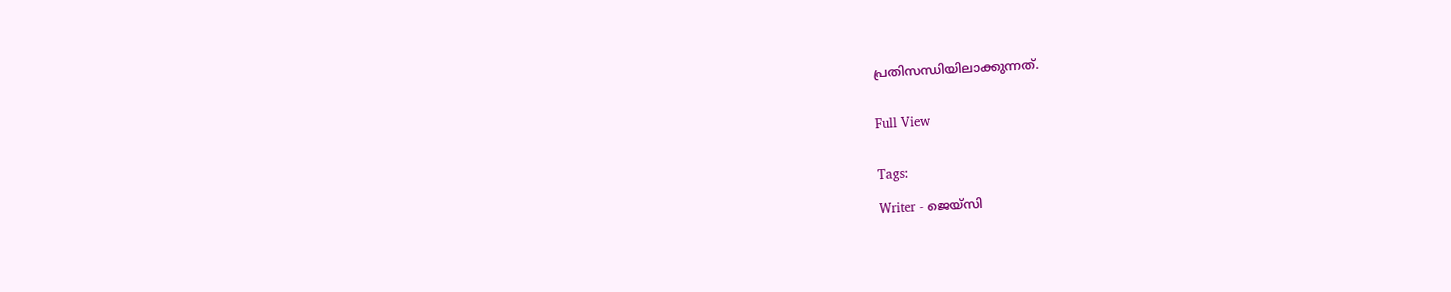പ്രതിസന്ധിയിലാക്കുന്നത്.


Full View


Tags:

Writer - ജെയ്സി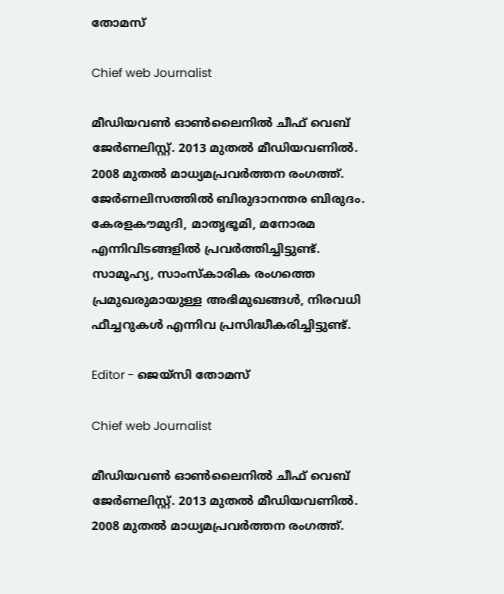തോമസ്

Chief web Journalist

മീഡിയവൺ ഓൺലൈനിൽ ചീഫ് വെബ് ജേർണലിസ്റ്റ്. 2013 മുതൽ മീഡിയവണിൽ. 2008 മുതൽ മാധ്യമപ്രവർത്തന രംഗത്ത്. ജേർണലിസത്തിൽ ബിരുദാനന്തര ബിരുദം. കേരളകൗമുദി, മാതൃഭൂമി, മനോരമ എന്നിവിടങ്ങളിൽ പ്രവർത്തിച്ചിട്ടുണ്ട്. സാമൂഹ്യ, സാംസ്‌കാരിക രംഗത്തെ പ്രമുഖരുമായുള്ള അഭിമുഖങ്ങൾ, നിരവധി ഫീച്ചറുകൾ എന്നിവ പ്രസിദ്ധീകരിച്ചിട്ടുണ്ട്.

Editor - ജെയ്സി തോമസ്

Chief web Journalist

മീഡിയവൺ ഓൺലൈനിൽ ചീഫ് വെബ് ജേർണലിസ്റ്റ്. 2013 മുതൽ മീഡിയവണിൽ. 2008 മുതൽ മാധ്യമപ്രവർത്തന രംഗത്ത്.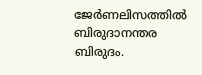ജേർണലിസത്തിൽ ബിരുദാനന്തര ബിരുദം.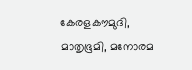കേരളകൗമുദി, മാതൃഭൂമി, മനോരമ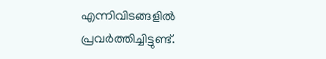എന്നിവിടങ്ങളിൽ പ്രവർത്തിച്ചിട്ടുണ്ട്.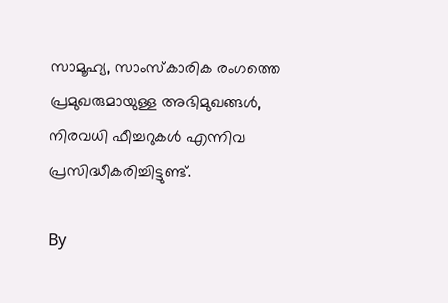സാമൂഹ്യ, സാംസ്‌കാരിക രംഗത്തെ പ്രമുഖരുമായുള്ള അഭിമുഖങ്ങൾ, നിരവധി ഫീച്ചറുകൾ എന്നിവ പ്രസിദ്ധീകരിച്ചിട്ടുണ്ട്.

By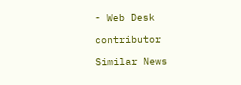- Web Desk

contributor

Similar News